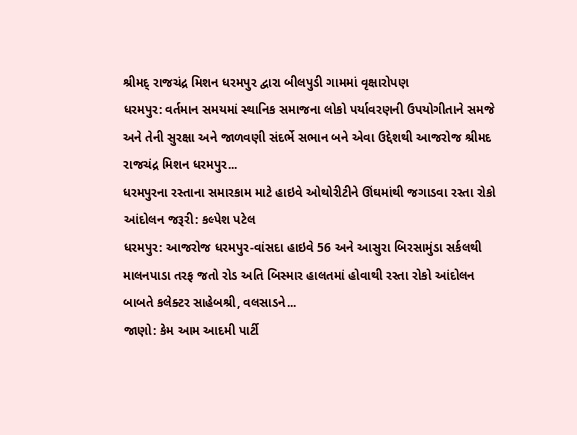શ્રીમદ્ રાજચંદ્ર મિશન ધરમપુર દ્વારા બીલપુડી ગામમાં વૃક્ષારોપણ
ધરમપુર: વર્તમાન સમયમાં સ્થાનિક સમાજના લોકો પર્યાવરણની ઉપયોગીતાને સમજે અને તેની સુરક્ષા અને જાળવણી સંદર્ભે સભાન બને એવા ઉદ્દેશથી આજરોજ શ્રીમદ રાજચંદ્ર મિશન ધરમપુર...
ધરમપુરના રસ્તાના સમારકામ માટે હાઇવે ઓથોરીટીને ઊંઘમાંથી જગાડવા રસ્તા રોકો આંદોલન જરૂરી: કલ્પેશ પટેલ
ધરમપુર: આજરોજ ધરમપુર-વાંસદા હાઇવે 56 અને આસુરા બિરસામુંડા સર્કલથી માલનપાડા તરફ જતો રોડ અતિ બિસ્માર હાલતમાં હોવાથી રસ્તા રોકો આંદોલન બાબતે કલેક્ટર સાહેબશ્રી, વલસાડને...
જાણો: કેમ આમ આદમી પાર્ટી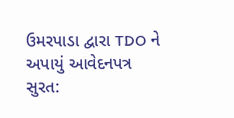ઉમરપાડા દ્વારા TDO ને અપાયું આવેદનપત્ર
સુરત: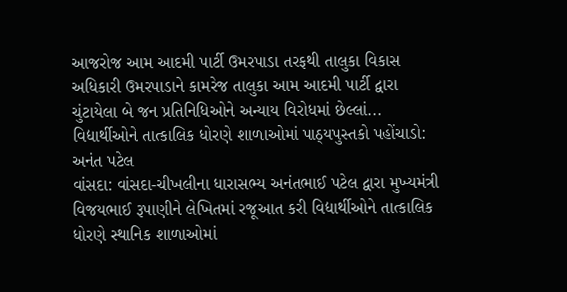આજરોજ આમ આદમી પાર્ટી ઉમરપાડા તરફથી તાલુકા વિકાસ અધિકારી ઉમરપાડાને કામરેજ તાલુકા આમ આદમી પાર્ટી દ્વારા ચુંટાયેલા બે જન પ્રતિનિધિઓને અન્યાય વિરોધમાં છેલ્લાં...
વિદ્યાર્થીઓને તાત્કાલિક ધોરણે શાળાઓમાં પાઠ્યપુસ્તકો પહોંચાડો: અનંત પટેલ
વાંસદા: વાંસદા-ચીખલીના ધારાસભ્ય અનંતભાઈ પટેલ દ્વારા મુખ્યમંત્રી વિજયભાઈ રૂપાણીને લેખિતમાં રજૂઆત કરી વિદ્યાર્થીઓને તાત્કાલિક ધોરણે સ્થાનિક શાળાઓમાં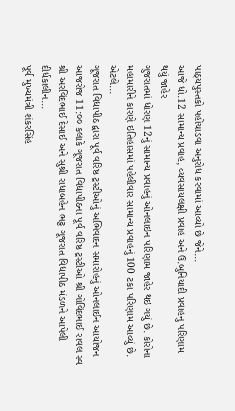પાઠ્યપુસ્તકો પહોંચાડવા અનુરોધ કરવામાં આવ્યો છે જેને...
આજે ધો.12 સામાન્ય પ્રવાહ, વ્યવસાયલક્ષી પ્રવાહ અને ઉ.બુનિયાદી પ્રવાહનુ પરિણામ થયું જાહેર
ગુજરાતમાં ધોરણ 12નું સામાન્ય પ્રવાહનું ઓનલાઇન પરિણામ જાહેર થઇ ગયું છે. કોરોના મહામારીને કારણે ઇતિહાસમાં પહેલીવાર સામાન્ય પ્રવાહનું 100 ટકા પરિણામ આવ્યું છે. એટલે...
ગૂજરાત વિદ્યાપીઠ દ્વારા પૂર્વ વરિષ્ઠ ટ્રસ્ટીઓનું અભિવાદન સમારોહનું ઓનલાઈન આયોજન
આજરોજ 11:૦૦ કલાકે ગૂજરાત વિદ્યાપીઠના પૂર્વ વરિષ્ઠ ટ્રસ્ટીઓ શ્રી ગોવિંદભાઈ રાવલ સ્વ શ્રી અરવિંદભાઈ દેસાઈ અને સુશ્રી રાધાબહેન ભટ્ટ ગૂજરાત વિદ્યાપીઠ મંડળને આપેલી દીર્ધકાલીન...
પૂર્વ મુખ્યમંત્રી શંકરસિંહ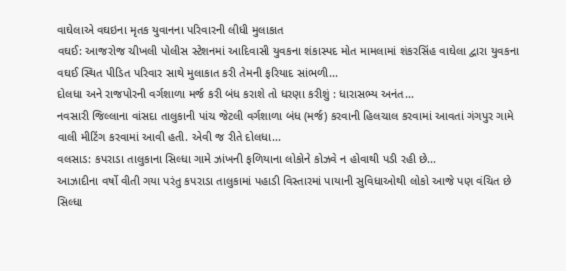વાઘેલાએ વઘઇના મૃતક યુવાનના પરિવારની લીધી મુલાકાત
વઘઈ: આજરોજ ચીખલી પોલીસ સ્ટેશનમાં આદિવાસી યુવકના શંકાસ્પદ મોત મામલામાં શંકરસિંહ વાઘેલા દ્વારા યુવકના વઘઈ સ્થિત પીડિત પરિવાર સાથે મુલાકાત કરી તેમની ફરિયાદ સાંભળી...
દોલધા અને રાજપોરની વર્ગશાળા મર્જ કરી બંધ કરાશે તો ધરણા કરીશું : ધારાસભ્ય અનંત...
નવસારી જિલ્લાના વાંસદા તાલુકાની પાંચ જેટલી વર્ગશાળા બંધ (મર્જ) કરવાની હિલચાલ કરવામાં આવતાં ગંગપુર ગામે વાલી મીટિંગ કરવામાં આવી હતી. એવી જ રીતે દોલધા...
વલસાડ: કપરાડા તાલુકાના સિલ્ધા ગામે ઝાંખની ફળિયાના લોકોને કોઝવે ન હોવાથી પડી રહી છે...
આઝાદીના વર્ષો વીતી ગયા પરંતુ કપરાડા તાલુકામાં પહાડી વિસ્તારમાં પાયાની સુવિધાઓથી લોકો આજે પણ વંચિત છે સિલ્ધા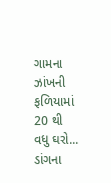ગામના ઝાંખની ફળિયામાં 20 થી વધુ ઘરો...
ડાંગના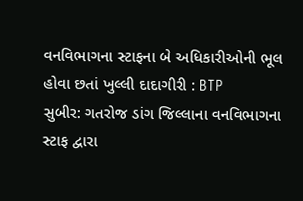વનવિભાગના સ્ટાફના બે અધિકારીઓની ભૂલ હોવા છતાં ખુલ્લી દાદાગીરી : BTP
સુબીર: ગતરોજ ડાંગ જિલ્લાના વનવિભાગના સ્ટાફ દ્વારા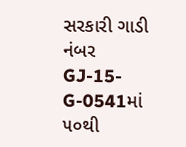સરકારી ગાડી નંબર GJ-15-G-0541માં ૫૦થી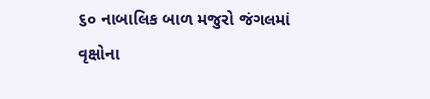૬૦ નાબાલિક બાળ મજુરો જંગલમાં વૃક્ષોના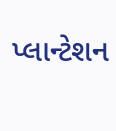પ્લાન્ટેશન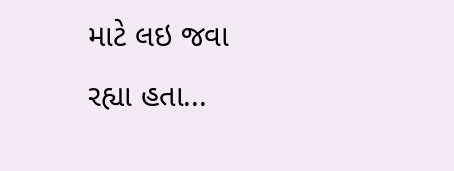માટે લઇ જવા રહ્યા હતા...